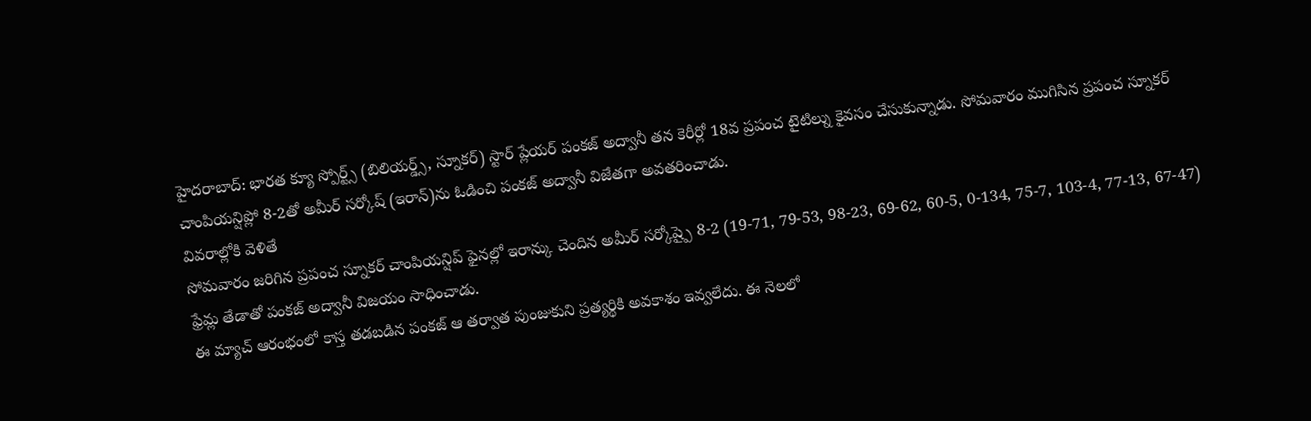హైదరాబాద్: భారత క్యూ స్పోర్ట్స్ (బిలియర్డ్స్, స్నూకర్) స్టార్ ప్లేయర్ పంకజ్ అద్వానీ తన కెరీర్లో 18వ ప్రపంచ టైటిల్ను కైవసం చేసుకున్నాడు. సోమవారం ముగిసిన ప్రపంచ స్నూకర్ చాంపియన్షిప్లో 8-2తో అమీర్ సర్కోష్ (ఇరాన్)ను ఓడించి పంకజ్ అద్వానీ విజేతగా అవతరించాడు.
వివరాల్లోకి వెళితే
సోమవారం జరిగిన ప్రపంచ స్నూకర్ చాంపియన్షిప్ ఫైనల్లో ఇరాన్కు చెందిన అమీర్ సర్కోష్పై 8-2 (19-71, 79-53, 98-23, 69-62, 60-5, 0-134, 75-7, 103-4, 77-13, 67-47) ఫ్రేమ్ల తేడాతో పంకజ్ అద్వానీ విజయం సాధించాడు.
ఈ మ్యాచ్ ఆరంభంలో కాస్త తడబడిన పంకజ్ ఆ తర్వాత పుంజుకుని ప్రత్యర్థికి అవకాశం ఇవ్వలేదు. ఈ నెలలో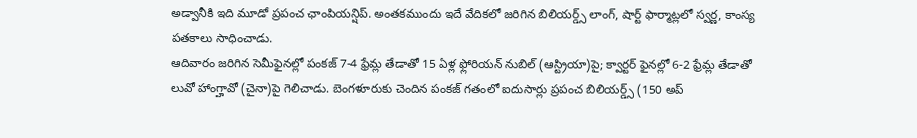అడ్వానీకి ఇది మూడో ప్రపంచ ఛాంపియన్షిప్. అంతకముందు ఇదే వేదికలో జరిగిన బిలియర్డ్స్ లాంగ్, షార్ట్ ఫార్మాట్లలో స్వర్ణ, కాంస్య పతకాలు సాధించాడు.
ఆదివారం జరిగిన సెమీఫైనల్లో పంకజ్ 7-4 ఫ్రేమ్ల తేడాతో 15 ఏళ్ల ఫ్లోరియన్ నుబిల్ (ఆస్ట్రియా)పై; క్వార్టర్ ఫైనల్లో 6-2 ఫ్రేమ్ల తేడాతో లువో హాంగ్హావో (చైనా)పై గెలిచాడు. బెంగళూరుకు చెందిన పంకజ్ గతంలో ఐదుసార్లు ప్రపంచ బిలియర్డ్స్ (150 అప్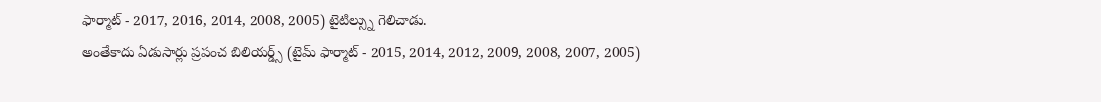ఫార్మాట్ - 2017, 2016, 2014, 2008, 2005) టైటిల్స్ను గెలిచాడు.
అంతేకాదు ఏడుసార్లు ప్రపంచ బిలియర్డ్స్ (టైమ్ ఫార్మాట్ - 2015, 2014, 2012, 2009, 2008, 2007, 2005)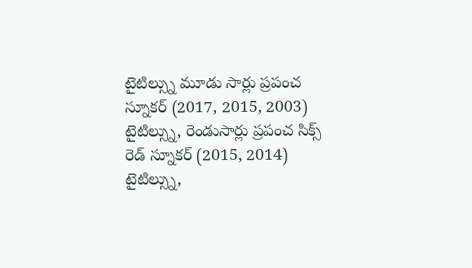టైటిల్స్ను మూడు సార్లు ప్రపంచ స్నూకర్ (2017, 2015, 2003) టైటిల్స్ను, రెండుసార్లు ప్రపంచ సిక్స్ రెడ్ స్నూకర్ (2015, 2014) టైటిల్స్ను,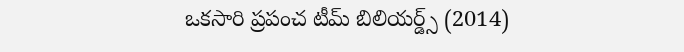ఒకసారి ప్రపంచ టీమ్ బిలియర్డ్స్ (2014)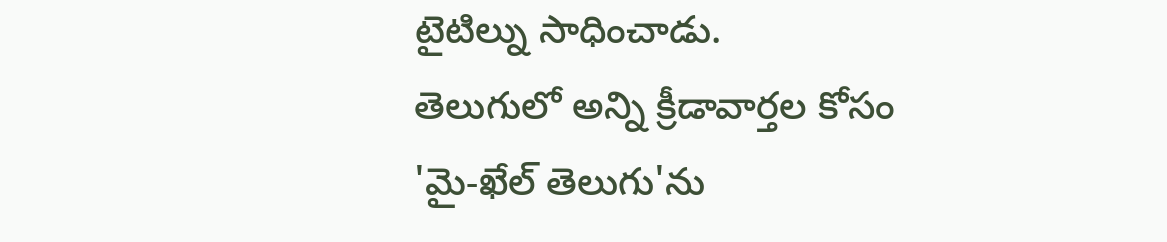టైటిల్ను సాధించాడు.
తెలుగులో అన్ని క్రీడావార్తల కోసం 'మై-ఖేల్ తెలుగు'ను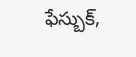ఫేస్బుక్,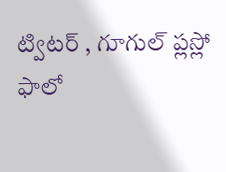ట్విటర్ , గూగుల్ ప్లస్లో ఫాలో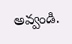అవ్వండి.